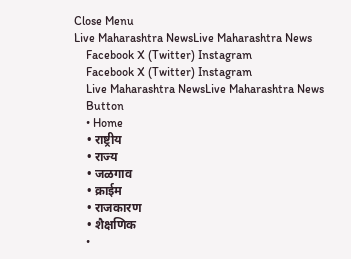Close Menu
Live Maharashtra NewsLive Maharashtra News
    Facebook X (Twitter) Instagram
    Facebook X (Twitter) Instagram
    Live Maharashtra NewsLive Maharashtra News
    Button
    • Home
    • राष्ट्रीय
    • राज्य
    • जळगाव
    • क्राईम
    • राजकारण
    • शैक्षणिक
    •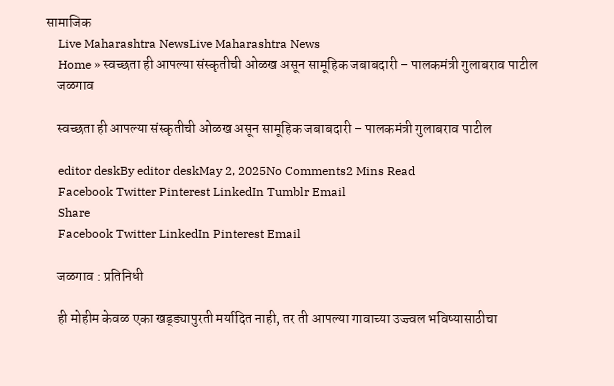सामाजिक
    Live Maharashtra NewsLive Maharashtra News
    Home » स्वच्छता ही आपल्या संस्कृतीची ओळख असून सामूहिक जबाबदारी – पालकमंत्री गुलाबराव पाटील
    जळगाव

    स्वच्छता ही आपल्या संस्कृतीची ओळख असून सामूहिक जबाबदारी – पालकमंत्री गुलाबराव पाटील

    editor deskBy editor deskMay 2, 2025No Comments2 Mins Read
    Facebook Twitter Pinterest LinkedIn Tumblr Email
    Share
    Facebook Twitter LinkedIn Pinterest Email

    जळगाव : प्रतिनिधी

    ही मोहीम केवळ एका खड्ड्यापुरती मर्यादित नाही, तर ती आपल्या गावाच्या उज्ज्वल भविष्यासाठीचा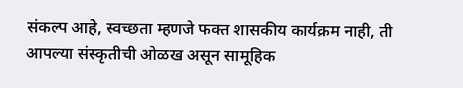संकल्प आहे, स्वच्छता म्हणजे फक्त शासकीय कार्यक्रम नाही, ती आपल्या संस्कृतीची ओळख असून सामूहिक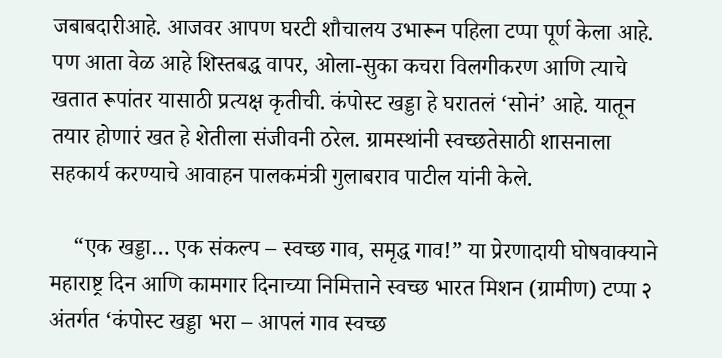जबाबदारीआहे. आजवर आपण घरटी शौचालय उभारून पहिला टप्पा पूर्ण केला आहे. पण आता वेळ आहे शिस्तबद्ध वापर, ओला-सुका कचरा विलगीकरण आणि त्याचे खतात रूपांतर यासाठी प्रत्यक्ष कृतीची. कंपोस्ट खड्डा हे घरातलं ‘सोनं’ आहे. यातून तयार होणारं खत हे शेतीला संजीवनी ठरेल. ग्रामस्थांनी स्वच्छतेसाठी शासनाला सहकार्य करण्याचे आवाहन पालकमंत्री गुलाबराव पाटील यांनी केले.

    “एक खड्डा… एक संकल्प – स्वच्छ गाव, समृद्ध गाव!” या प्रेरणादायी घोषवाक्याने महाराष्ट्र दिन आणि कामगार दिनाच्या निमित्ताने स्वच्छ भारत मिशन (ग्रामीण) टप्पा २ अंतर्गत ‘कंपोस्ट खड्डा भरा – आपलं गाव स्वच्छ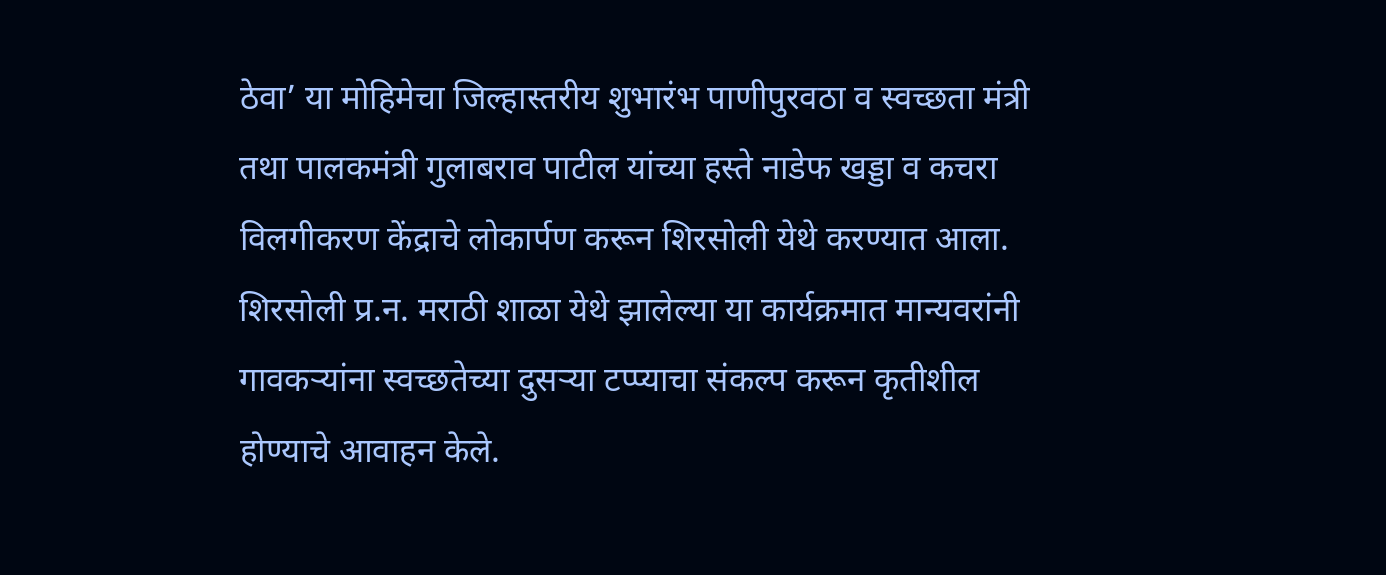ठेवा’ या मोहिमेचा जिल्हास्तरीय शुभारंभ पाणीपुरवठा व स्वच्छता मंत्री तथा पालकमंत्री गुलाबराव पाटील यांच्या हस्ते नाडेफ खड्डा व कचरा विलगीकरण केंद्राचे लोकार्पण करून शिरसोली येथे करण्यात आला. शिरसोली प्र.न. मराठी शाळा येथे झालेल्या या कार्यक्रमात मान्यवरांनी गावकऱ्यांना स्वच्छतेच्या दुसऱ्या टप्प्याचा संकल्प करून कृतीशील होण्याचे आवाहन केले.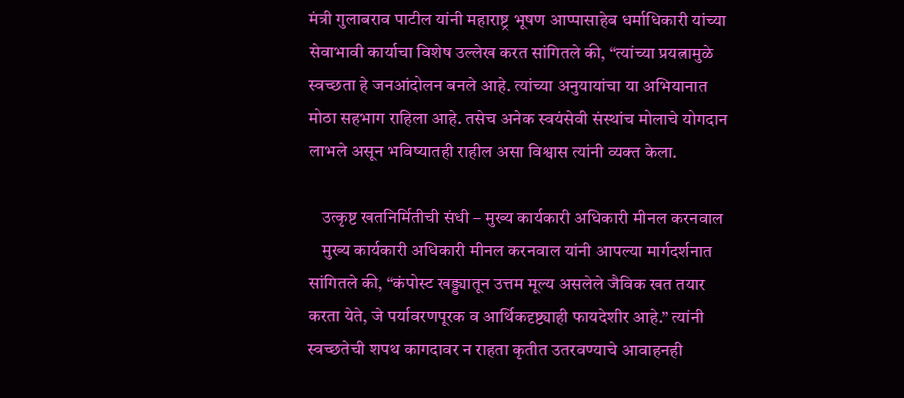मंत्री गुलाबराव पाटील यांनी महाराष्ट्र भूषण आप्पासाहेब धर्माधिकारी यांच्या सेवाभावी कार्याचा विशेष उल्लेख करत सांगितले की, “त्यांच्या प्रयत्नामुळे स्वच्छता हे जनआंदोलन बनले आहे. त्यांच्या अनुयायांचा या अभियानात मोठा सहभाग राहिला आहे. तसेच अनेक स्वयंसेवी संस्थांच मोलाचे योगदान लाभले असून भविष्यातही राहील असा विश्वास त्यांनी व्यक्त केला.

    उत्कृष्ट खतनिर्मितीची संधी – मुख्य कार्यकारी अधिकारी मीनल करनवाल
    मुख्य कार्यकारी अधिकारी मीनल करनवाल यांनी आपल्या मार्गदर्शनात सांगितले की, “कंपोस्ट खड्ड्यातून उत्तम मूल्य असलेले जैविक खत तयार करता येते, जे पर्यावरणपूरक व आर्थिकदृष्ट्याही फायदेशीर आहे.” त्यांनी स्वच्छतेची शपथ कागदावर न राहता कृतीत उतरवण्याचे आवाहनही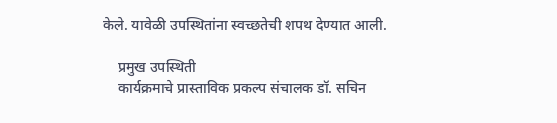केले. यावेळी उपस्थितांना स्वच्छतेची शपथ देण्यात आली.

    प्रमुख उपस्थिती
    कार्यक्रमाचे प्रास्ताविक प्रकल्प संचालक डॉ. सचिन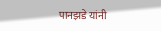पानझडे यांनी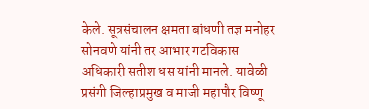केले. सूत्रसंचालन क्षमता बांधणी तज्ञ मनोहर सोनवणे यांनी तर आभार गटविकास अधिकारी सतीश धस यांनी मानले. यावेळी प्रसंगी जिल्हाप्रमुख व माजी महापौर विष्णू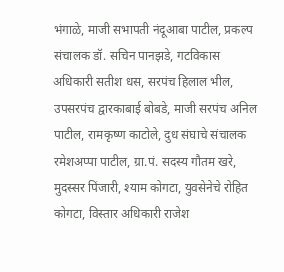भंगाळे, माजी सभापती नंदूआबा पाटील, प्रकल्प संचालक डॉ. सचिन पानझडे, गटविकास अधिकारी सतीश धस, सरपंच हिलाल भील, उपसरपंच द्वारकाबाई बोबडे, माजी सरपंच अनिल पाटील, रामकृष्ण काटोले, दुध संघाचे संचालक रमेशअप्पा पाटील, ग्रा.पं. सदस्य गौतम खरे, मुदस्सर पिंजारी, श्याम कोगटा, युवसेनेचे रोहित कोगटा, विस्तार अधिकारी राजेश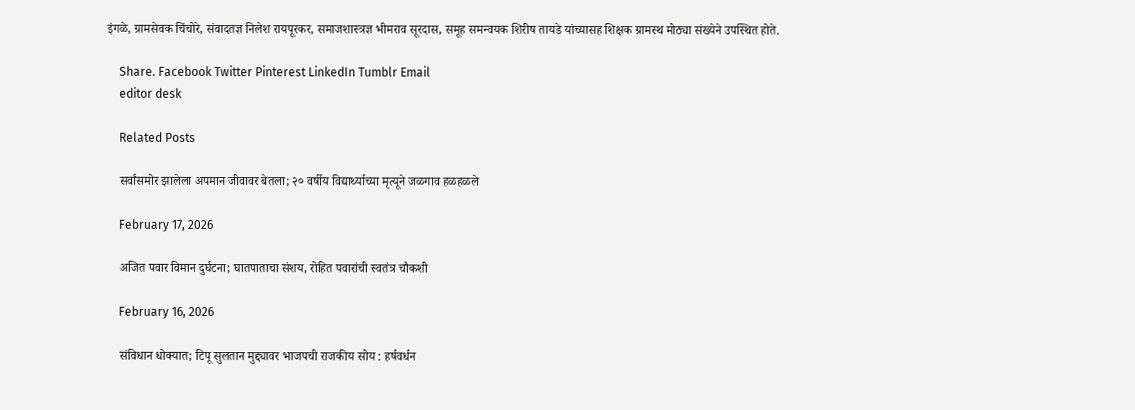इंगळे, ग्रामसेवक चिंचोरे, संवादतज्ञ निलेश रायपूरकर, समाजशास्त्रज्ञ भीमराव सूरदास, समूह समन्वयक शिरीष तायडे यांच्यासह शिक्षक ग्रामस्थ मोठ्या संख्येने उपस्थित होते.

    Share. Facebook Twitter Pinterest LinkedIn Tumblr Email
    editor desk

    Related Posts

    सर्वांसमोर झालेला अपमान जीवावर बेतला; २० वर्षीय विद्यार्थ्याच्या मृत्यूने जळगाव हळहळले

    February 17, 2026

    अजित पवार विमान दुर्घटना; घातपाताचा संशय, रोहित पवारांची स्वतंत्र चौकशी

    February 16, 2026

    संविधान धोक्यात; टिपू सुलतान मुद्द्यावर भाजपची राजकीय सोय : हर्षवर्धन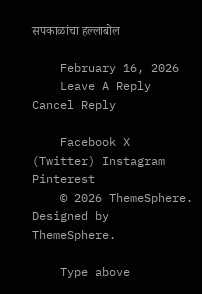सपकाळांचा हल्लाबोल

    February 16, 2026
    Leave A Reply Cancel Reply

    Facebook X (Twitter) Instagram Pinterest
    © 2026 ThemeSphere. Designed by ThemeSphere.

    Type above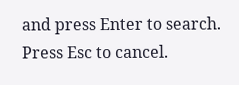and press Enter to search. Press Esc to cancel.